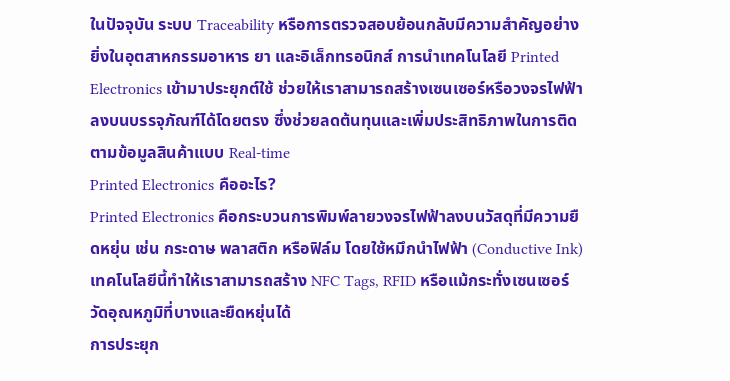ในปัจจุบัน ระบบ Traceability หรือการตรวจสอบย้อนกลับมีความสำคัญอย่างยิ่งในอุตสาหกรรมอาหาร ยา และอิเล็กทรอนิกส์ การนำเทคโนโลยี Printed Electronics เข้ามาประยุกต์ใช้ ช่วยให้เราสามารถสร้างเซนเซอร์หรือวงจรไฟฟ้าลงบนบรรจุภัณฑ์ได้โดยตรง ซึ่งช่วยลดต้นทุนและเพิ่มประสิทธิภาพในการติดตามข้อมูลสินค้าแบบ Real-time
Printed Electronics คืออะไร?
Printed Electronics คือกระบวนการพิมพ์ลายวงจรไฟฟ้าลงบนวัสดุที่มีความยืดหยุ่น เช่น กระดาษ พลาสติก หรือฟิล์ม โดยใช้หมึกนำไฟฟ้า (Conductive Ink) เทคโนโลยีนี้ทำให้เราสามารถสร้าง NFC Tags, RFID หรือแม้กระทั่งเซนเซอร์วัดอุณหภูมิที่บางและยืดหยุ่นได้
การประยุก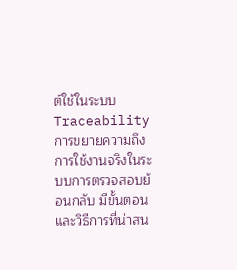ต์ใช้ในระบบ Traceability
การขยายความถึงการใช้งานจริงในระบบการตรวจสอบย้อนกลับ มีขั้นตอนและวิธีการที่น่าสน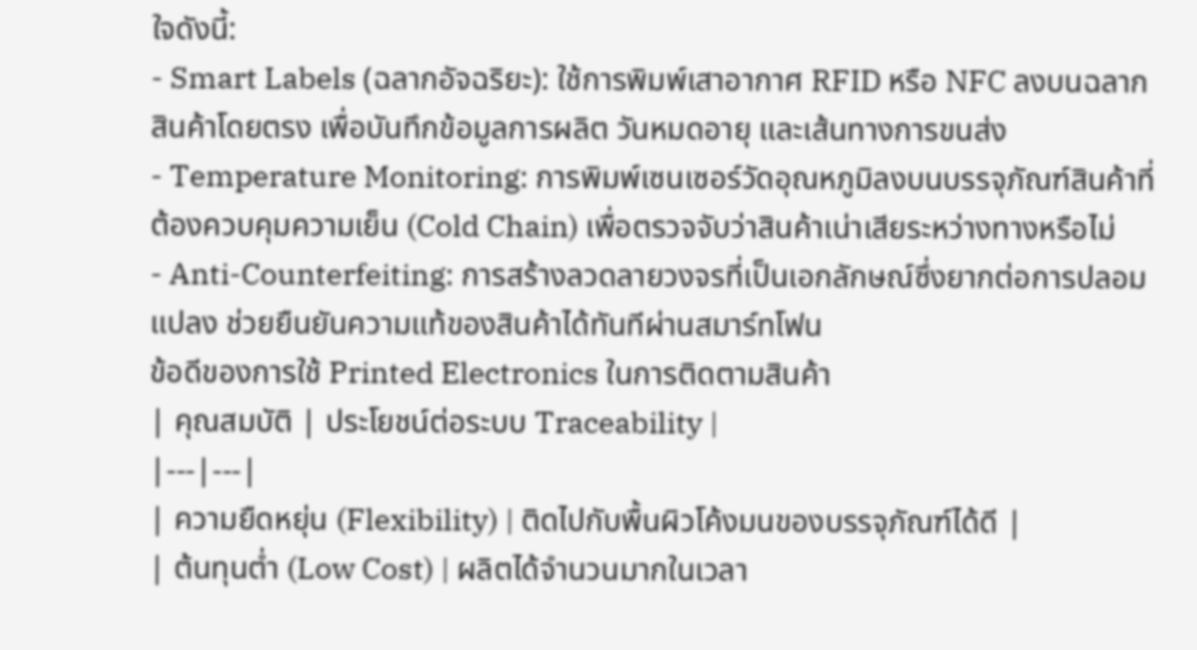ใจดังนี้:
- Smart Labels (ฉลากอัจฉริยะ): ใช้การพิมพ์เสาอากาศ RFID หรือ NFC ลงบนฉลากสินค้าโดยตรง เพื่อบันทึกข้อมูลการผลิต วันหมดอายุ และเส้นทางการขนส่ง
- Temperature Monitoring: การพิมพ์เซนเซอร์วัดอุณหภูมิลงบนบรรจุภัณฑ์สินค้าที่ต้องควบคุมความเย็น (Cold Chain) เพื่อตรวจจับว่าสินค้าเน่าเสียระหว่างทางหรือไม่
- Anti-Counterfeiting: การสร้างลวดลายวงจรที่เป็นเอกลักษณ์ซึ่งยากต่อการปลอมแปลง ช่วยยืนยันความแท้ของสินค้าได้ทันทีผ่านสมาร์ทโฟน
ข้อดีของการใช้ Printed Electronics ในการติดตามสินค้า
| คุณสมบัติ | ประโยชน์ต่อระบบ Traceability |
|---|---|
| ความยืดหยุ่น (Flexibility) | ติดไปกับพื้นผิวโค้งมนของบรรจุภัณฑ์ได้ดี |
| ต้นทุนต่ำ (Low Cost) | ผลิตได้จำนวนมากในเวลา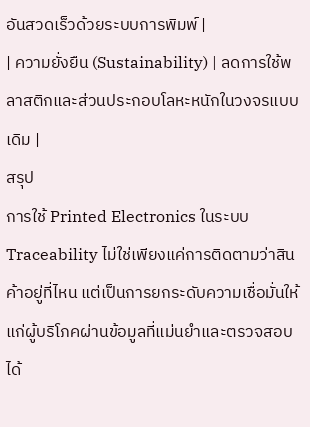อันสวดเร็วด้วยระบบการพิมพ์ |
| ความยั่งยืน (Sustainability) | ลดการใช้พลาสติกและส่วนประกอบโลหะหนักในวงจรแบบเดิม |
สรุป
การใช้ Printed Electronics ในระบบ Traceability ไม่ใช่เพียงแค่การติดตามว่าสินค้าอยู่ที่ไหน แต่เป็นการยกระดับความเชื่อมั่นให้แก่ผู้บริโภคผ่านข้อมูลที่แม่นยำและตรวจสอบได้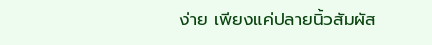ง่าย เพียงแค่ปลายนิ้วสัมผัส